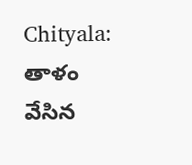Chityala: తాళం వేసిన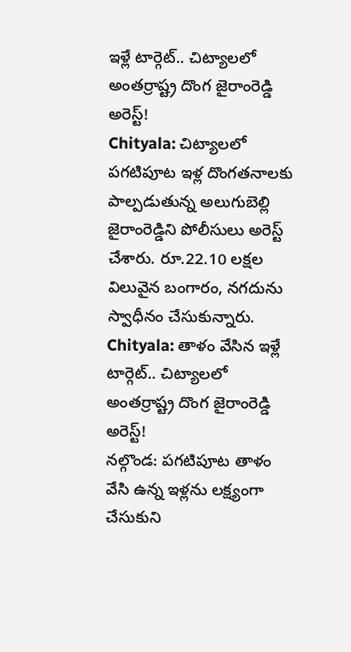ఇళ్లే టార్గెట్.. చిట్యాలలో అంతర్రాష్ట్ర దొంగ జైరాంరెడ్డి అరెస్ట్!
Chityala: చిట్యాలలో పగటిపూట ఇళ్ల దొంగతనాలకు పాల్పడుతున్న అలుగుబెల్లి జైరాంరెడ్డిని పోలీసులు అరెస్ట్ చేశారు. రూ.22.10 లక్షల విలువైన బంగారం, నగదును స్వాధీనం చేసుకున్నారు.
Chityala: తాళం వేసిన ఇళ్లే టార్గెట్.. చిట్యాలలో అంతర్రాష్ట్ర దొంగ జైరాంరెడ్డి అరెస్ట్!
నల్గొండ: పగటిపూట తాళం వేసి ఉన్న ఇళ్లను లక్ష్యంగా చేసుకుని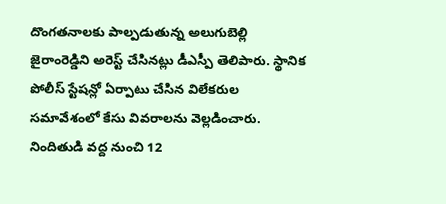దొంగతనాలకు పాల్పడుతున్న అలుగుబెల్లి జైరాంరెడ్డిని అరెస్ట్ చేసినట్లు డీఎస్పీ తెలిపారు. స్థానిక పోలీస్ స్టేషన్లో ఏర్పాటు చేసిన విలేకరుల సమావేశంలో కేసు వివరాలను వెల్లడించారు.
నిందితుడి వద్ద నుంచి 12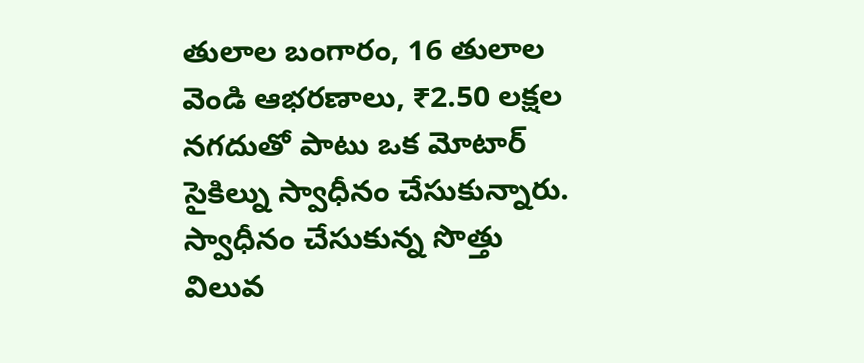తులాల బంగారం, 16 తులాల వెండి ఆభరణాలు, ₹2.50 లక్షల నగదుతో పాటు ఒక మోటార్ సైకిల్ను స్వాధీనం చేసుకున్నారు. స్వాధీనం చేసుకున్న సొత్తు విలువ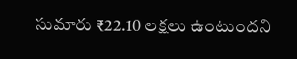సుమారు ₹22.10 లక్షలు ఉంటుందని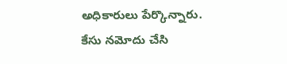అధికారులు పేర్కొన్నారు. కేసు నమోదు చేసి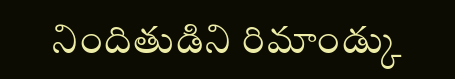నిందితుడిని రిమాండ్కు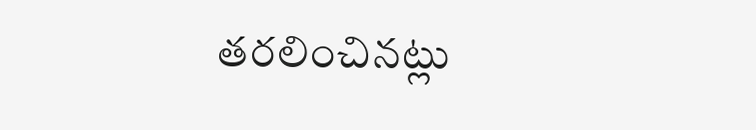తరలించినట్లు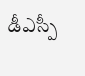డీఎస్పీ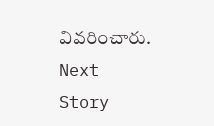వివరించారు.
Next Story